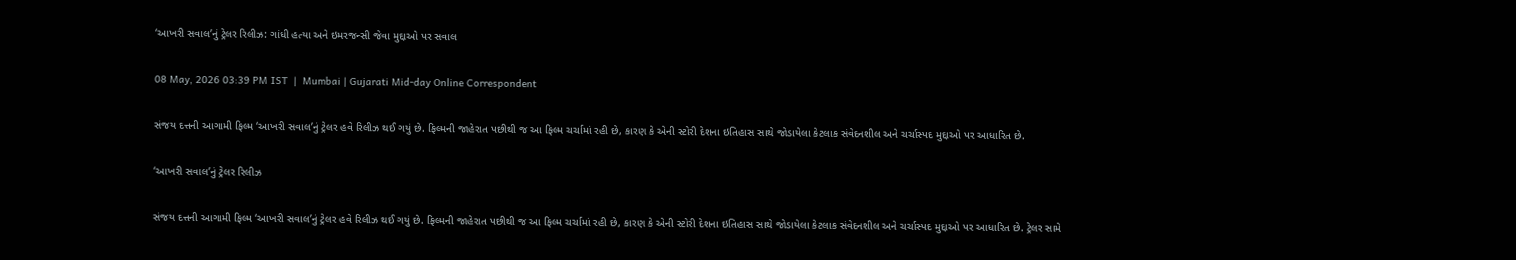‘આખરી સવાલ’નું ટ્રેલર રિલીઝ: ગાંધી હત્યા અને ઇમરજન્સી જેવા મુદ્દાઓ પર સવાલ

08 May, 2026 03:39 PM IST  |  Mumbai | Gujarati Mid-day Online Correspondent

સંજય દત્તની આગામી ફિલ્મ ‘આખરી સવાલ’નું ટ્રેલર હવે રિલીઝ થઈ ગયું છે. ફિલ્મની જાહેરાત પછીથી જ આ ફિલ્મ ચર્ચામાં રહી છે, કારણ કે એની સ્ટોરી દેશના ઇતિહાસ સાથે જોડાયેલા કેટલાક સંવેદનશીલ અને ચર્ચાસ્પદ મુદ્દાઓ પર આધારિત છે.

‘આખરી સવાલ’નું ટ્રેલર રિલીઝ

સંજય દત્તની આગામી ફિલ્મ ‘આખરી સવાલ’નું ટ્રેલર હવે રિલીઝ થઈ ગયું છે. ફિલ્મની જાહેરાત પછીથી જ આ ફિલ્મ ચર્ચામાં રહી છે, કારણ કે એની સ્ટોરી દેશના ઇતિહાસ સાથે જોડાયેલા કેટલાક સંવેદનશીલ અને ચર્ચાસ્પદ મુદ્દાઓ પર આધારિત છે. ટ્રેલર સામે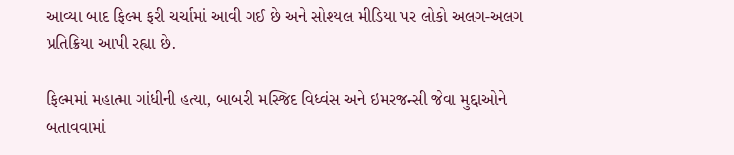આવ્યા બાદ ફિલ્મ ફરી ચર્ચામાં આવી ગઈ છે અને સોશ્યલ મીડિયા પર લોકો અલગ-અલગ પ્રતિક્રિયા આપી રહ્યા છે.

ફિલ્મમાં મહાત્મા ગાંધીની હત્યા, બાબરી મસ્જિદ વિધ્વંસ અને ઇમરજન્સી જેવા મુદ્દાઓને બતાવવામાં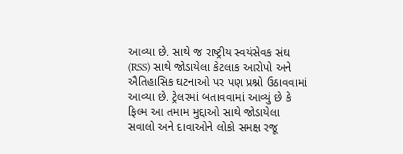આવ્યા છે. સાથે જ રાષ્ટ્રીય સ્વયંસેવક સંઘ (RSS) સાથે જોડાયેલા કેટલાક આરોપો અને ઐતિહાસિક ઘટનાઓ પર પણ પ્રશ્નો ઉઠાવવામાં આવ્યા છે. ટ્રેલરમાં બતાવવામાં આવ્યું છે કે ફિલ્મ આ તમામ મુદ્દાઓ સાથે જોડાયેલા સવાલો અને દાવાઓને લોકો સમક્ષ રજૂ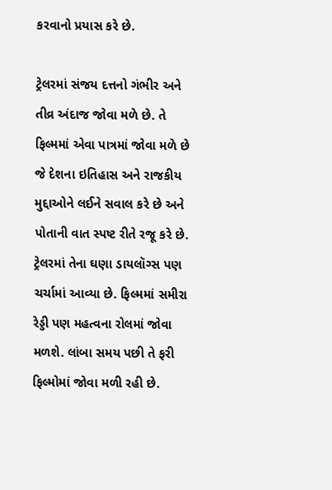કરવાનો પ્રયાસ કરે છે.

ટ્રેલરમાં સંજય દત્તનો ગંભીર અને તીવ્ર અંદાજ જોવા મળે છે. તે ફિલ્મમાં એવા પાત્રમાં જોવા મળે છે જે દેશના ઇતિહાસ અને રાજકીય મુદ્દાઓને લઈને સવાલ કરે છે અને પોતાની વાત સ્પષ્ટ રીતે રજૂ કરે છે. ટ્રેલરમાં તેના ઘણા ડાયલૉગ્સ પણ ચર્ચામાં આવ્યા છે. ફિલ્મમાં સમીરા રેડ્ડી પણ મહત્વના રોલમાં જોવા મળશે. લાંબા સમય પછી તે ફરી ફિલ્મોમાં જોવા મળી રહી છે.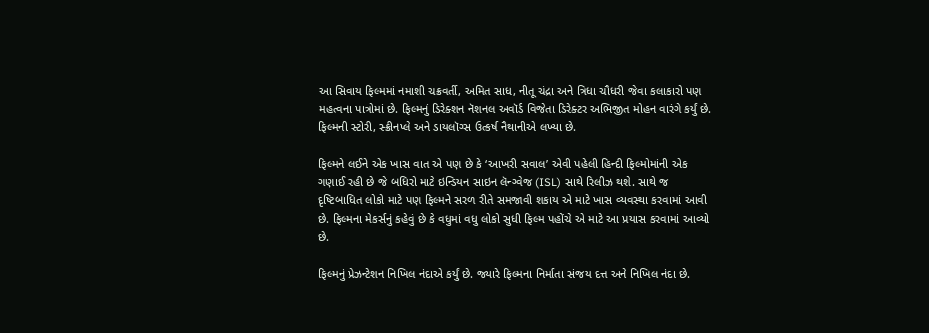આ સિવાય ફિલ્મમાં નમાશી ચક્રવર્તી, અમિત સાધ, નીતૂ ચંદ્રા અને ત્રિધા ચૌધરી જેવા કલાકારો પણ મહત્વના પાત્રોમાં છે. ફિલ્મનું ડિરેક્શન નૅશનલ અવૉર્ડ વિજેતા ડિરેક્ટર અભિજીત મોહન વારંગે કર્યું છે. ફિલ્મની સ્ટોરી, સ્ક્રીનપ્લે અને ડાયલૉગ્સ ઉત્કર્ષ નૈથાનીએ લખ્યા છે.

ફિલ્મને લઈને એક ખાસ વાત એ પણ છે કે ‘આખરી સવાલ’ એવી પહેલી હિન્દી ફિલ્મોમાંની એક ગણાઈ રહી છે જે બધિરો માટે ઇન્ડિયન સાઇન લૅન્ગ્વેજ (ISL) સાથે રિલીઝ થશે. સાથે જ દૃષ્ટિબાધિત લોકો માટે પણ ફિલ્મને સરળ રીતે સમજાવી શકાય એ માટે ખાસ વ્યવસ્થા કરવામાં આવી છે. ફિલ્મના મેકર્સનું કહેવું છે કે વધુમાં વધુ લોકો સુધી ફિલ્મ પહોંચે એ માટે આ પ્રયાસ કરવામાં આવ્યો છે.

ફિલ્મનું પ્રેઝન્ટેશન નિખિલ નંદાએ કર્યું છે. જ્યારે ફિલ્મના નિર્માતા સંજય દત્ત અને નિખિલ નંદા છે.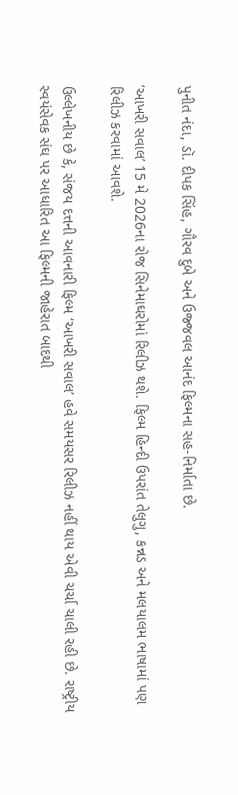પુનીત નંદા, ડૉ. દીપક સિંહ, ગૌરવ દુબે અને ઉજ્જવલ આનંદ ફિલ્મના સહ-નિર્માતા છે.

‘આખરી સવાલ’ 15 મે 2026ના રોજ સિનેમાઘરોમાં રિલીઝ થશે. ફિલ્મ હિન્દી ઉપરાંત તેલુગુ, કન્નડ અને મલયાલમ ભાષામાં પણ રિલીઝ કરવામાં આવશે.

ઉલ્લેખનીય છે કે, સંજય દત્તની આવનારી ફિલ્મ ‘આખરી સવાલ’ હવે સમયસર રિલીઝ નહીં થાય એવી ચર્ચા ચાલી રહી છે. રાષ્ટ્રીય સ્વયંસેવક સંઘ પર આધારિત આ ફિલ્મની જાહેરાત બાદથી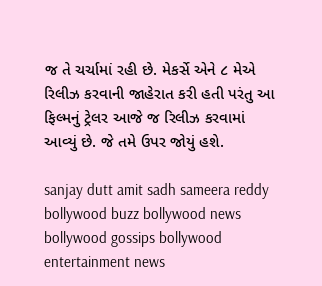જ તે ચર્ચામાં રહી છે. મેકર્સે એને ૮ મેએ રિલીઝ કરવાની જાહેરાત કરી હતી પરંતુ આ ફિલ્મનું ટ્રેલર આજે જ રિલીઝ કરવામાં આવ્યું છે. જે તમે ઉપર જોયું હશે.

sanjay dutt amit sadh sameera reddy bollywood buzz bollywood news bollywood gossips bollywood entertainment news